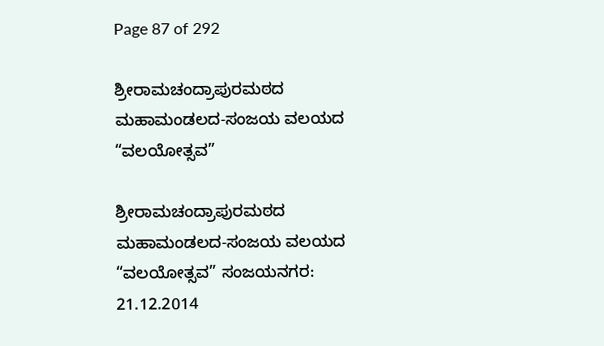Page 87 of 292

ಶ್ರೀರಾಮಚಂದ್ರಾಪುರಮಠದ ಮಹಾಮಂಡಲದ-ಸಂಜಯ ವಲಯದ “ವಲಯೋತ್ಸವ”

ಶ್ರೀರಾಮಚಂದ್ರಾಪುರಮಠದ ಮಹಾಮಂಡಲದ-ಸಂಜಯ ವಲಯದ  “ವಲಯೋತ್ಸವ” ಸಂಜಯನಗರ: 21.12.2014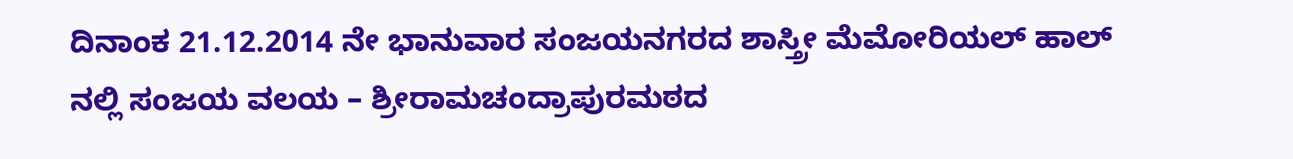ದಿನಾಂಕ 21.12.2014 ನೇ ಭಾನುವಾರ ಸಂಜಯನಗರದ ಶಾಸ್ತ್ರೀ ಮೆಮೋರಿಯಲ್ ಹಾಲ್  ನಲ್ಲಿ ಸಂಜಯ ವಲಯ – ಶ್ರೀರಾಮಚಂದ್ರಾಪುರಮಠದ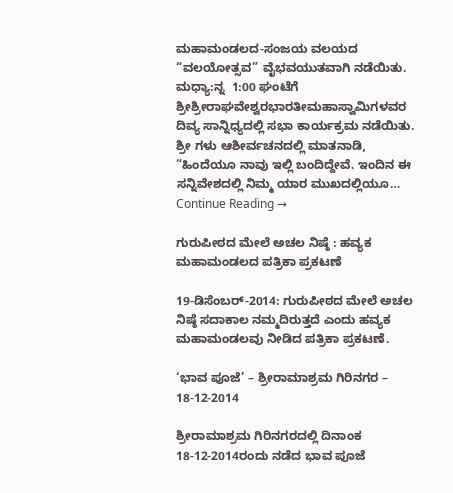ಮಹಾಮಂಡಲದ-ಸಂಜಯ ವಲಯದ  “ವಲಯೋತ್ಸವ” ವೈಭವಯುತವಾಗಿ ನಡೆಯಿತು. ಮಧ್ಯಾ:ನ್ನ  1:00 ಘಂಟೆಗೆ ಶ್ರೀಶ್ರೀರಾಘವೇಶ್ವರಭಾರತೀಮಹಾಸ್ವಾಮಿಗಳವರ ದಿವ್ಯ ಸಾನ್ನಿಧ್ಯದಲ್ಲಿ ಸಭಾ ಕಾರ್ಯಕ್ರಮ ನಡೆಯಿತು. ಶ್ರೀ ಗಳು ಆಶೀರ್ವಚನದಲ್ಲಿ ಮಾತನಾಡಿ, “ಹಿಂದೆಯೂ ನಾವು ಇಲ್ಲಿ ಬಂದಿದ್ದೇವೆ. ಇಂದಿನ ಈ  ಸನ್ನಿವೇಶದಲ್ಲಿ ನಿಮ್ಮ ಯಾರ ಮುಖದಲ್ಲಿಯೂ… Continue Reading →

ಗುರುಪೀಠದ ಮೇಲೆ ಅಚಲ ನಿಷ್ಠೆ : ಹವ್ಯಕ ಮಹಾಮಂಡಲದ ಪತ್ರಿಕಾ ಪ್ರಕಟಣೆ

19-ಡಿಸೆಂಬರ್-2014: ಗುರುಪೀಠದ ಮೇಲೆ ಅಚಲ ನಿಷ್ಠೆ ಸದಾಕಾಲ ನಮ್ಮದಿರುತ್ತದೆ ಎಂದು ಹವ್ಯಕ ಮಹಾಮಂಡಲವು ನೀಡಿದ ಪತ್ರಿಕಾ ಪ್ರಕಟಣೆ.

‘ಭಾವ ಪೂಜೆ’ – ಶ್ರೀರಾಮಾಶ್ರಮ ಗಿರಿನಗರ – 18-12-2014

ಶ್ರೀರಾಮಾಶ್ರಮ ಗಿರಿನಗರದಲ್ಲಿ ದಿನಾಂಕ 18-12-2014ರಂದು ನಡೆದ ಭಾವ ಪೂಜೆ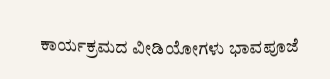ಕಾರ್ಯಕ್ರಮದ ವೀಡಿಯೋಗಳು ಭಾವಪೂಜೆ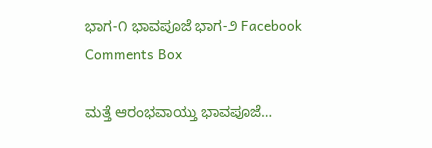ಭಾಗ-೧ ಭಾವಪೂಜೆ ಭಾಗ-೨ Facebook Comments Box

ಮತ್ತೆ ಆರಂಭವಾಯ್ತು ಭಾವಪೂಜೆ…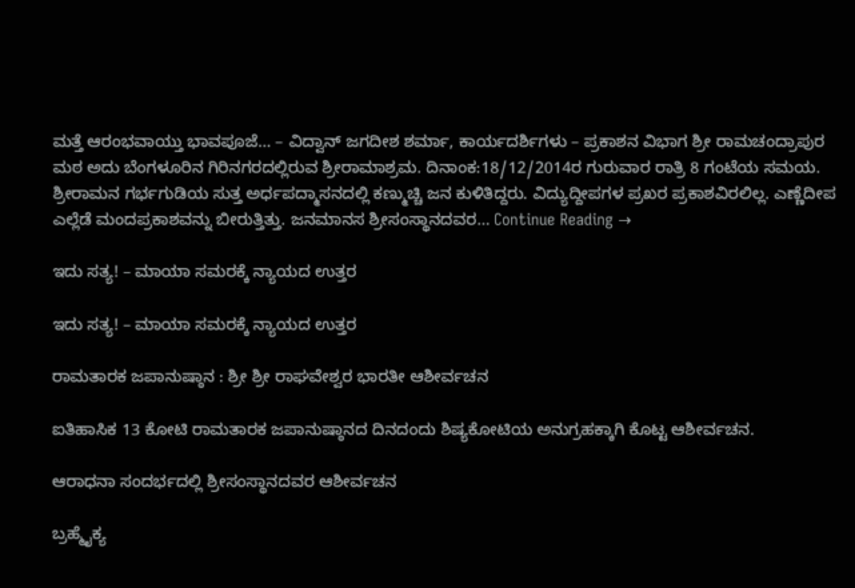ಮತ್ತೆ ಆರಂಭವಾಯ್ತು ಭಾವಪೂಜೆ… – ವಿದ್ವಾನ್ ಜಗದೀಶ ಶರ್ಮಾ, ಕಾರ್ಯದರ್ಶಿಗಳು – ಪ್ರಕಾಶನ ವಿಭಾಗ ಶ್ರೀ ರಾಮಚಂದ್ರಾಪುರ ಮಠ ಅದು ಬೆಂಗಳೂರಿನ ಗಿರಿನಗರದಲ್ಲಿರುವ ಶ್ರೀರಾಮಾಶ್ರಮ. ದಿನಾಂಕ:18/12/2014ರ ಗುರುವಾರ ರಾತ್ರಿ 8 ಗಂಟೆಯ ಸಮಯ. ಶ್ರೀರಾಮನ ಗರ್ಭಗುಡಿಯ ಸುತ್ತ ಅರ್ಧಪದ್ಮಾಸನದಲ್ಲಿ ಕಣ್ಮುಚ್ಚಿ ಜನ ಕುಳಿತಿದ್ದರು. ವಿದ್ಯುದ್ದೀಪಗಳ ಪ್ರಖರ ಪ್ರಕಾಶವಿರಲಿಲ್ಲ. ಎಣ್ಣೆದೀಪ ಎಲ್ಲೆಡೆ ಮಂದಪ್ರಕಾಶವನ್ನು ಬೀರುತ್ತಿತ್ತು. ಜನಮಾನಸ ಶ್ರೀಸಂಸ್ಥಾನದವರ… Continue Reading →

ಇದು ಸತ್ಯ! – ಮಾಯಾ ಸಮರಕ್ಕೆ ನ್ಯಾಯದ ಉತ್ತರ

ಇದು ಸತ್ಯ! – ಮಾಯಾ ಸಮರಕ್ಕೆ ನ್ಯಾಯದ ಉತ್ತರ

ರಾಮತಾರಕ ಜಪಾನುಷ್ಠಾನ : ಶ್ರೀ ಶ್ರೀ ರಾಘವೇಶ್ವರ ಭಾರತೀ ಆಶೀರ್ವಚನ

ಐತಿಹಾಸಿಕ 13 ಕೋಟಿ ರಾಮತಾರಕ ಜಪಾನುಷ್ಠಾನದ ದಿನದಂದು ಶಿಷ್ಯಕೋಟಿಯ ಅನುಗ್ರಹಕ್ಕಾಗಿ ಕೊಟ್ಟ ಆಶೀರ್ವಚನ.

ಆರಾಧನಾ ಸಂದರ್ಭದಲ್ಲಿ ಶ್ರೀಸಂಸ್ಥಾನದವರ ಆಶೀರ್ವಚನ

ಬ್ರಹ್ಮೈಕ್ಯ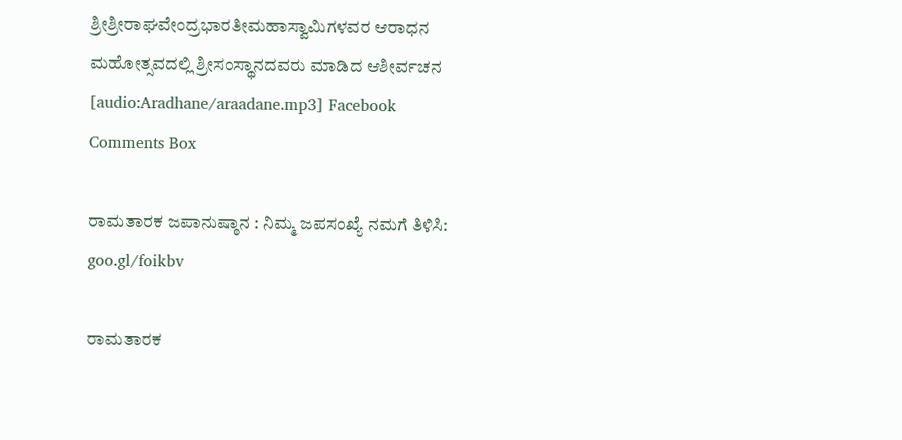ಶ್ರೀಶ್ರೀರಾಘವೇಂದ್ರಭಾರತೀಮಹಾಸ್ವಾಮಿಗಳವರ ಆರಾಧನ ಮಹೋತ್ಸವದಲ್ಲಿ ಶ್ರೀಸಂಸ್ಥಾನದವರು ಮಾಡಿದ ಆಶೀರ್ವಚನ [audio:Aradhane/araadane.mp3] Facebook Comments Box

ರಾಮತಾರಕ ಜಪಾನುಷ್ಠಾನ : ನಿಮ್ಮ ಜಪಸಂಖ್ಯೆ ನಮಗೆ ತಿಳಿಸಿ: goo.gl/foikbv

ರಾಮತಾರಕ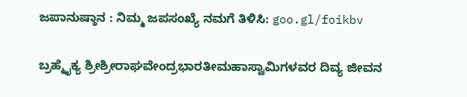ಜಪಾನುಷ್ಠಾನ : ನಿಮ್ಮ ಜಪಸಂಖ್ಯೆ ನಮಗೆ ತಿಳಿಸಿ: goo.gl/foikbv

ಬ್ರಹ್ಮೈಕ್ಯ ಶ್ರೀಶ್ರೀರಾಘವೇಂದ್ರಭಾರತೀಮಹಾಸ್ವಾಮಿಗಳವರ ದಿವ್ಯ ಜೀವನ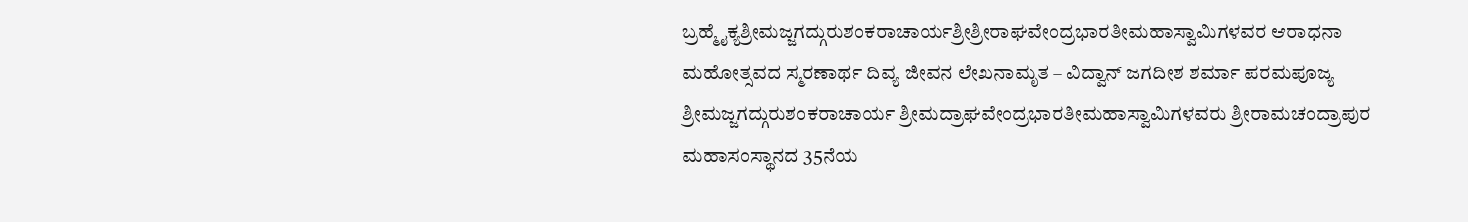ಬ್ರಹ್ಮೈಕ್ಯಶ್ರೀಮಜ್ಜಗದ್ಗುರುಶಂಕರಾಚಾರ್ಯಶ್ರೀಶ್ರೀರಾಘವೇಂದ್ರಭಾರತೀಮಹಾಸ್ವಾಮಿಗಳವರ ಆರಾಧನಾ ಮಹೋತ್ಸವದ ಸ್ಮರಣಾರ್ಥ ದಿವ್ಯ ಜೀವನ ಲೇಖನಾಮೃತ – ವಿದ್ವಾನ್ ಜಗದೀಶ ಶರ್ಮಾ ಪರಮಪೂಜ್ಯ ಶ್ರೀಮಜ್ಜಗದ್ಗುರುಶಂಕರಾಚಾರ್ಯ ಶ್ರೀಮದ್ರಾಘವೇಂದ್ರಭಾರತೀಮಹಾಸ್ವಾಮಿಗಳವರು ಶ್ರೀರಾಮಚಂದ್ರಾಪುರ ಮಹಾಸಂಸ್ಥಾನದ 35ನೆಯ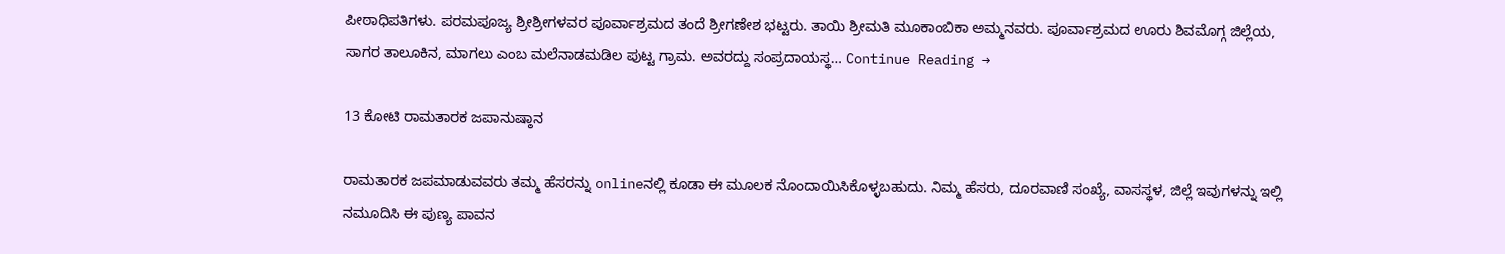ಪೀಠಾಧಿಪತಿಗಳು. ಪರಮಪೂಜ್ಯ ಶ್ರೀಶ್ರೀಗಳವರ ಪೂರ್ವಾಶ್ರಮದ ತಂದೆ ಶ್ರೀಗಣೇಶ ಭಟ್ಟರು. ತಾಯಿ ಶ್ರೀಮತಿ ಮೂಕಾಂಬಿಕಾ ಅಮ್ಮನವರು. ಪೂರ್ವಾಶ್ರಮದ ಊರು ಶಿವಮೊಗ್ಗ ಜಿಲ್ಲೆಯ, ಸಾಗರ ತಾಲೂಕಿನ, ಮಾಗಲು ಎಂಬ ಮಲೆನಾಡಮಡಿಲ ಪುಟ್ಟ ಗ್ರಾಮ. ಅವರದ್ದು ಸಂಪ್ರದಾಯಸ್ಥ… Continue Reading →

13 ಕೋಟಿ ರಾಮತಾರಕ ಜಪಾನುಷ್ಠಾನ

ರಾಮತಾರಕ ಜಪಮಾಡುವವರು ತಮ್ಮ ಹೆಸರನ್ನು onlineನಲ್ಲಿ ಕೂಡಾ ಈ ಮೂಲಕ ನೊಂದಾಯಿಸಿಕೊಳ್ಳಬಹುದು. ನಿಮ್ಮ ಹೆಸರು, ದೂರವಾಣಿ ಸಂಖ್ಯೆ, ವಾಸಸ್ಥಳ, ಜಿಲ್ಲೆ ಇವುಗಳನ್ನು ಇಲ್ಲಿ ನಮೂದಿಸಿ ಈ ಪುಣ್ಯ ಪಾವನ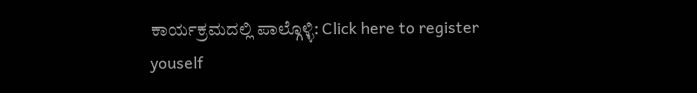ಕಾರ್ಯಕ್ರಮದಲ್ಲಿ ಪಾಲ್ಗೊಳ್ಳಿ: Click here to register youself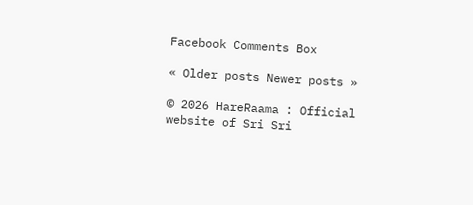Facebook Comments Box

« Older posts Newer posts »

© 2026 HareRaama : Official website of Sri Sri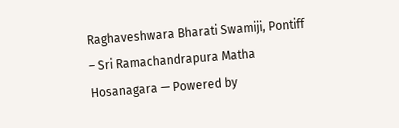Raghaveshwara Bharati Swamiji, Pontiff – Sri Ramachandrapura Matha Hosanagara — Powered by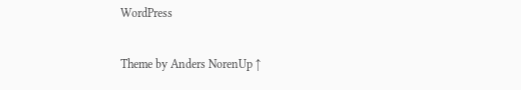WordPress

Theme by Anders NorenUp ↑